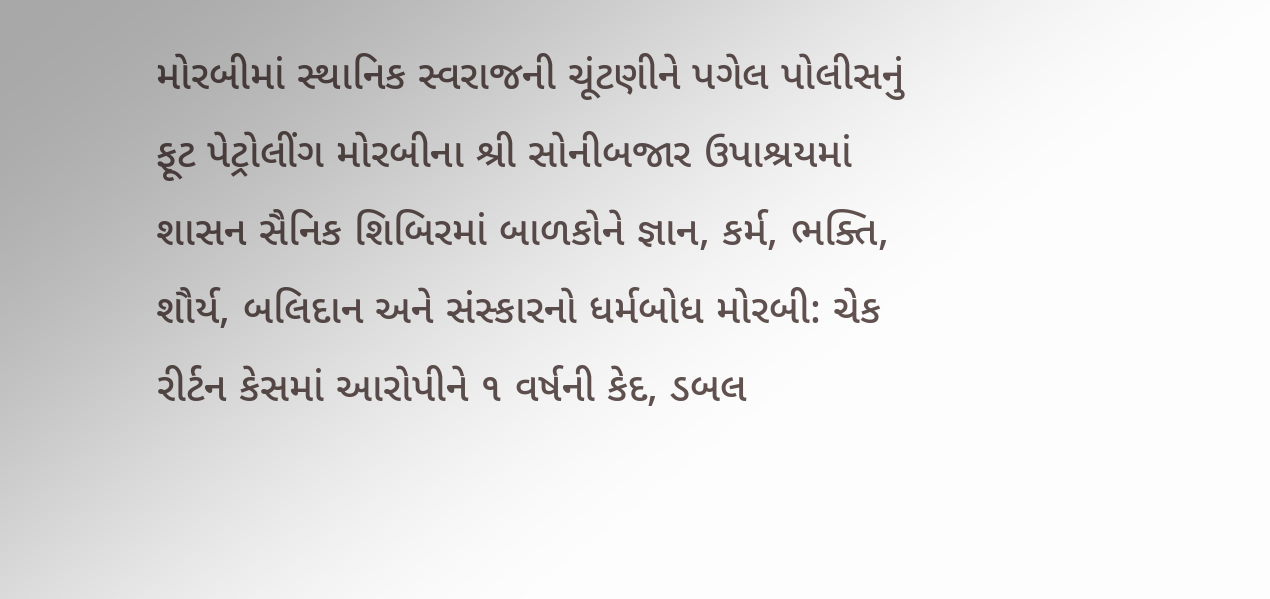મોરબીમાં સ્થાનિક સ્વરાજની ચૂંટણીને પગેલ પોલીસનું ફૂટ પેટ્રોલીંગ મોરબીના શ્રી સોનીબજાર ઉપાશ્રયમાં શાસન સૈનિક શિબિરમાં બાળકોને જ્ઞાન, કર્મ, ભક્તિ, શૌર્ય, બલિદાન અને સંસ્કારનો ધર્મબોધ મોરબી: ચેક રીર્ટન કેસમાં આરોપીને ૧ વર્ષની કેદ, ડબલ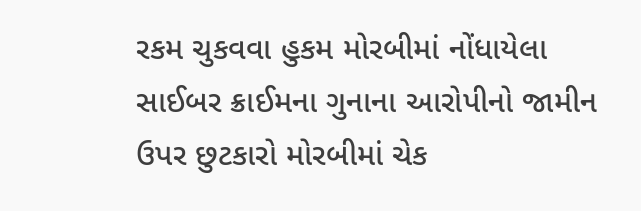રકમ ચુકવવા હુકમ મોરબીમાં નોંધાયેલા સાઈબર ક્રાઈમના ગુનાના આરોપીનો જામીન ઉપર છુટકારો મોરબીમાં ચેક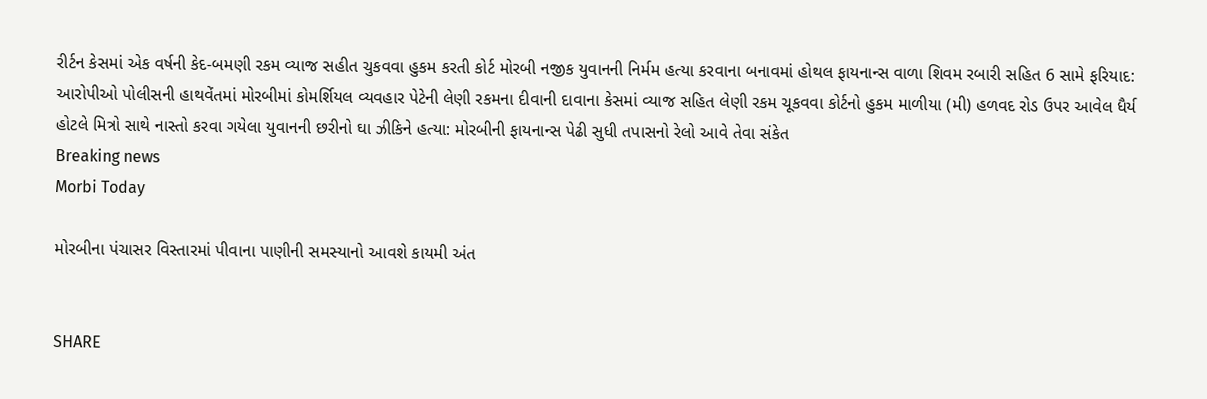રીર્ટન કેસમાં એક વર્ષની કેદ-બમણી રકમ વ્યાજ સહીત ચુકવવા હુકમ કરતી કોર્ટ મોરબી નજીક યુવાનની નિર્મમ હત્યા કરવાના બનાવમાં હોથલ ફાયનાન્સ વાળા શિવમ રબારી સહિત 6 સામે ફરિયાદ: આરોપીઓ પોલીસની હાથવેંતમાં મોરબીમાં કોમર્શિયલ વ્યવહાર પેટેની લેણી રકમના દીવાની દાવાના કેસમાં વ્યાજ સહિત લેણી રકમ ચૂકવવા કોર્ટનો હુકમ માળીયા (મી) હળવદ રોડ ઉપર આવેલ ધૈર્ય હોટલે મિત્રો સાથે નાસ્તો કરવા ગયેલા યુવાનની છરીનો ઘા ઝીકિને હત્યા: મોરબીની ફાયનાન્સ પેઢી સુધી તપાસનો રેલો આવે તેવા સંકેત
Breaking news
Morbi Today

મોરબીના પંચાસર વિસ્તારમાં પીવાના પાણીની સમસ્યાનો આવશે કાયમી અંત


SHARE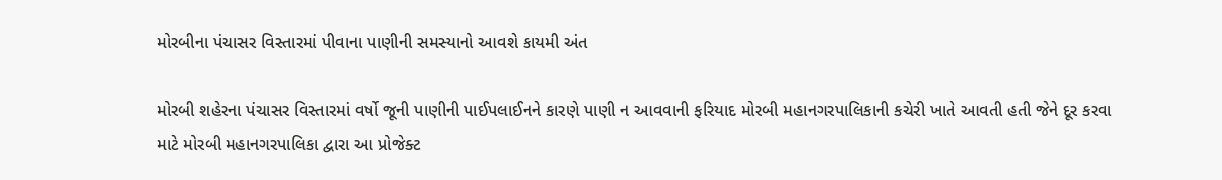મોરબીના પંચાસર વિસ્તારમાં પીવાના પાણીની સમસ્યાનો આવશે કાયમી અંત

મોરબી શહેરના પંચાસર વિસ્તારમાં વર્ષો જૂની પાણીની પાઈપલાઈનને કારણે પાણી ન આવવાની ફરિયાદ મોરબી મહાનગરપાલિકાની કચેરી ખાતે આવતી હતી જેને દૂર કરવા માટે મોરબી મહાનગરપાલિકા દ્વારા આ પ્રોજેક્ટ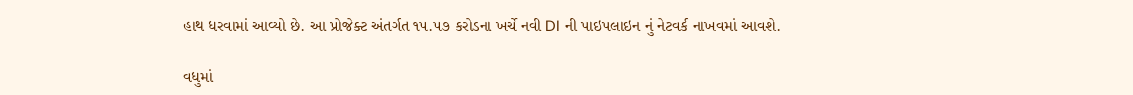હાથ ધરવામાં આવ્યો છે. આ પ્રોજેક્ટ અંતર્ગત ૧૫.૫૭ કરોડના ખર્ચે નવી DI ની પાઇપલાઇન નું નેટવર્ક નાખવમાં આવશે.

વધુમાં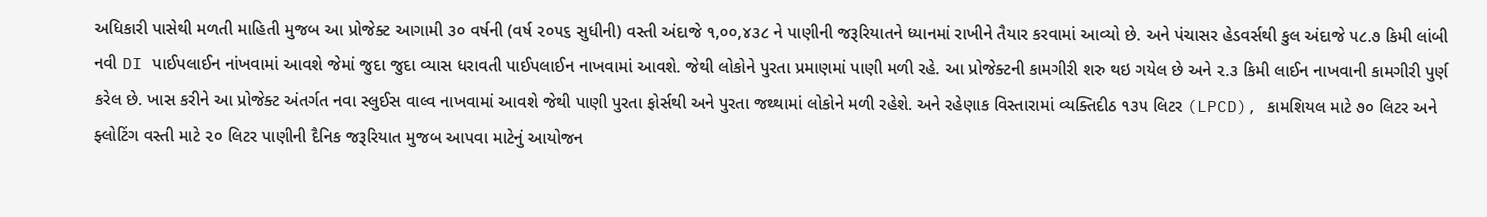અધિકારી પાસેથી મળતી માહિતી મુજબ આ પ્રોજેક્ટ આગામી ૩૦ વર્ષની (વર્ષ ૨૦૫૬ સુધીની) વસ્તી અંદાજે ૧,૦૦,૪૩૮ ને પાણીની જરૂરિયાતને ધ્યાનમાં રાખીને તૈયાર કરવામાં આવ્યો છે. અને પંચાસર હેડવર્સથી કુલ અંદાજે ૫૮.૭ કિમી લાંબી નવી DI પાઈપલાઈન નાંખવામાં આવશે જેમાં જુદા જુદા વ્યાસ ધરાવતી પાઈપલાઈન નાખવામાં આવશે. જેથી લોકોને પુરતા પ્રમાણમાં પાણી મળી રહે. આ પ્રોજેક્ટની કામગીરી શરુ થઇ ગયેલ છે અને ૨.૩ કિમી લાઈન નાખવાની કામગીરી પુર્ણ કરેલ છે. ખાસ કરીને આ પ્રોજેક્ટ અંતર્ગત નવા સ્લુઈસ વાલ્વ નાખવામાં આવશે જેથી પાણી પુરતા ફોર્સથી અને પુરતા જથ્થામાં લોકોને મળી રહેશે. અને રહેણાક વિસ્તારામાં વ્યક્તિદીઠ ૧૩૫ લિટર (LPCD), કામશિયલ માટે ૭૦ લિટર અને ફ્લોટિંગ વસ્તી માટે ૨૦ લિટર પાણીની દૈનિક જરૂરિયાત મુજબ આપવા માટેનું આયોજન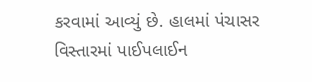કરવામાં આવ્યું છે. હાલમાં પંચાસર વિસ્તારમાં પાઈપલાઈન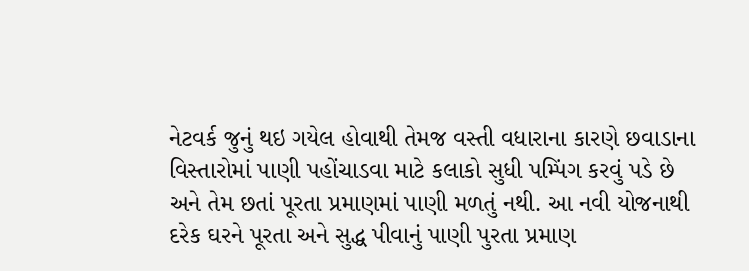નેટવર્ક જુનું થઇ ગયેલ હોવાથી તેમજ વસ્તી વધારાના કારણે છવાડાના વિસ્તારોમાં પાણી પહોંચાડવા માટે કલાકો સુધી પમ્પિંગ કરવું પડે છે અને તેમ છતાં પૂરતા પ્રમાણમાં પાણી મળતું નથી. આ નવી યોજનાથી દરેક ઘરને પૂરતા અને સુદ્ધ પીવાનું પાણી પુરતા પ્રમાણ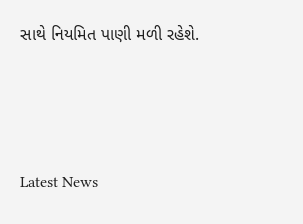સાથે નિયમિત પાણી મળી રહેશે.






Latest News